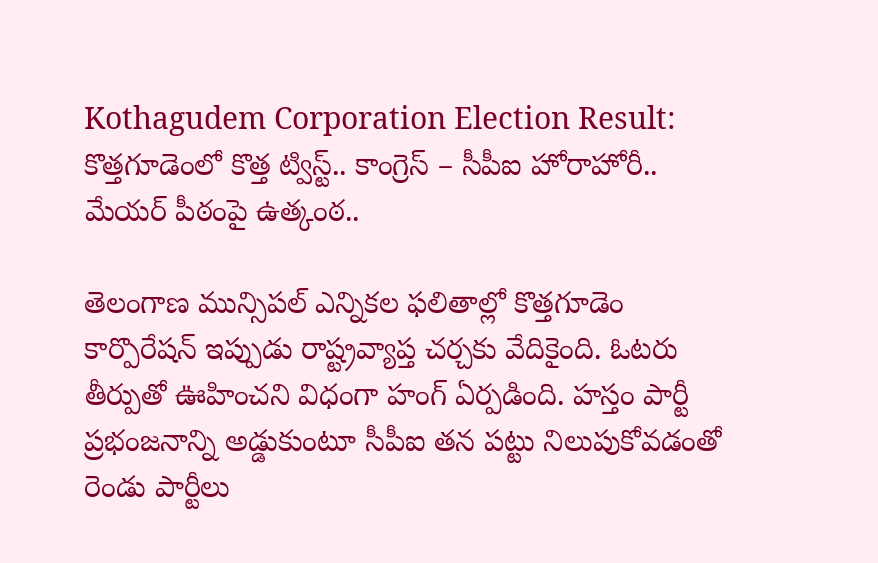Kothagudem Corporation Election Result: కొత్తగూడెంలో కొత్త ట్విస్ట్.. కాంగ్రెస్ – సీపీఐ హోరాహోరీ.. మేయర్ పీఠంపై ఉత్కంఠ..

తెలంగాణ మున్సిపల్ ఎన్నికల ఫలితాల్లో కొత్తగూడెం కార్పొరేషన్ ఇప్పుడు రాష్ట్రవ్యాప్త చర్చకు వేదికైంది. ఓటరు తీర్పుతో ఊహించని విధంగా హంగ్ ఏర్పడింది. హస్తం పార్టీ ప్రభంజనాన్ని అడ్డుకుంటూ సీపీఐ తన పట్టు నిలుపుకోవడంతో రెండు పార్టీలు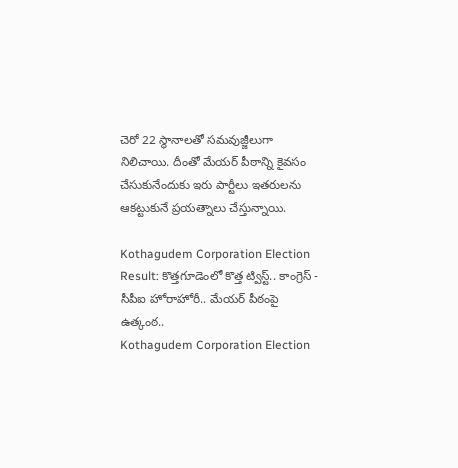చెరో 22 స్థానాలతో సమవుజ్జీలుగా నిలిచాయి. దీంతో మేయర్ పీఠాన్ని కైవసం చేసుకునేందుకు ఇరు పార్టీలు ఇతరులను ఆకట్టుకునే ప్రయత్నాలు చేస్తున్నాయి.

Kothagudem Corporation Election Result: కొత్తగూడెంలో కొత్త ట్విస్ట్.. కాంగ్రెస్ - సీపీఐ హోరాహోరీ.. మేయర్ పీఠంపై ఉత్కంఠ..
Kothagudem Corporation Election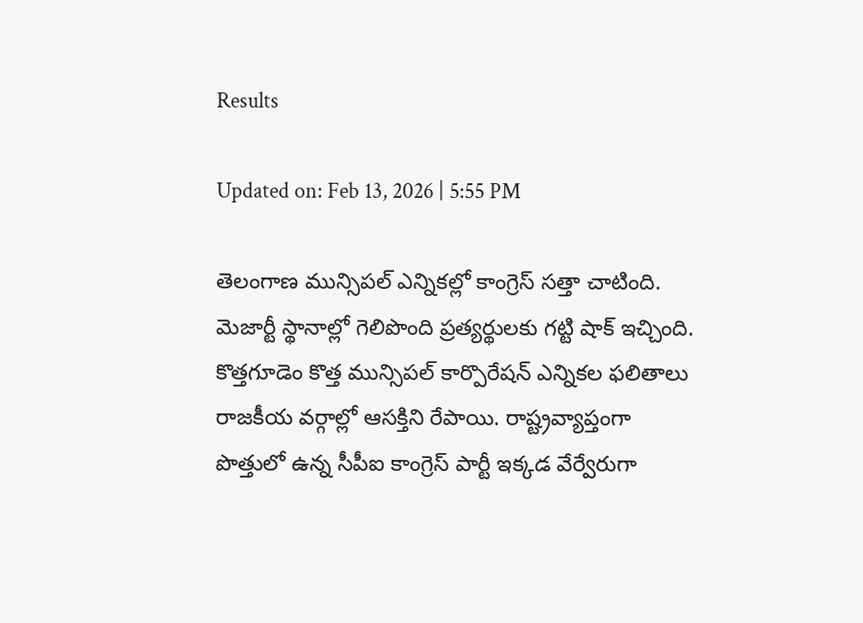Results

Updated on: Feb 13, 2026 | 5:55 PM

తెలంగాణ మున్సిపల్ ఎన్నికల్లో కాంగ్రెస్ సత్తా చాటింది. మెజార్టీ స్థానాల్లో గెలిపొంది ప్రత్యర్థులకు గట్టి షాక్ ఇచ్చింది. కొత్తగూడెం కొత్త మున్సిపల్ కార్పొరేషన్ ఎన్నికల ఫలితాలు రాజకీయ వర్గాల్లో ఆసక్తిని రేపాయి. రాష్ట్రవ్యాప్తంగా పొత్తులో ఉన్న సీపీఐ కాంగ్రెస్ పార్టీ ఇక్కడ వేర్వేరుగా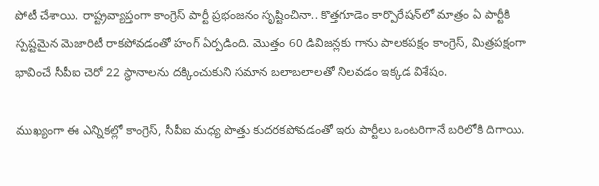పోటీ చేశాయి. రాష్ట్రవ్యాప్తంగా కాంగ్రెస్ పార్టీ ప్రభంజనం సృష్టించినా.. కొత్తగూడెం కార్పొరేషన్‌లో మాత్రం ఏ పార్టీకి స్పష్టమైన మెజారిటీ రాకపోవడంతో హంగ్ ఏర్పడింది. మొత్తం 60 డివిజన్లకు గాను పాలకపక్షం కాంగ్రెస్, మిత్రపక్షంగా భావించే సీపీఐ చెరో 22 స్థానాలను దక్కించుకుని సమాన బలాబలాలతో నిలవడం ఇక్కడ విశేషం.

ముఖ్యంగా ఈ ఎన్నికల్లో కాంగ్రెస్, సీపీఐ మధ్య పొత్తు కుదరకపోవడంతో ఇరు పార్టీలు ఒంటరిగానే బరిలోకి దిగాయి.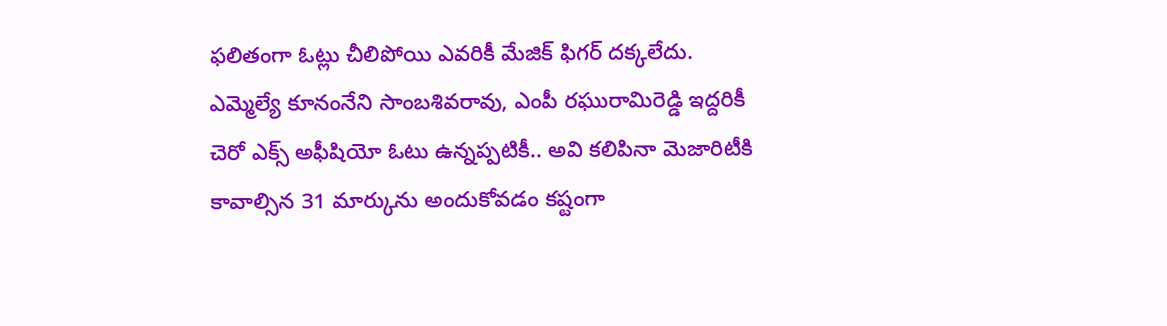ఫలితంగా ఓట్లు చీలిపోయి ఎవరికీ మేజిక్ ఫిగర్ దక్కలేదు. ఎమ్మెల్యే కూనంనేని సాంబశివరావు, ఎంపీ రఘురామిరెడ్డి ఇద్దరికీ చెరో ఎక్స్ అఫీషియో ఓటు ఉన్నప్పటికీ.. అవి కలిపినా మెజారిటీకి కావాల్సిన 31 మార్కును అందుకోవడం కష్టంగా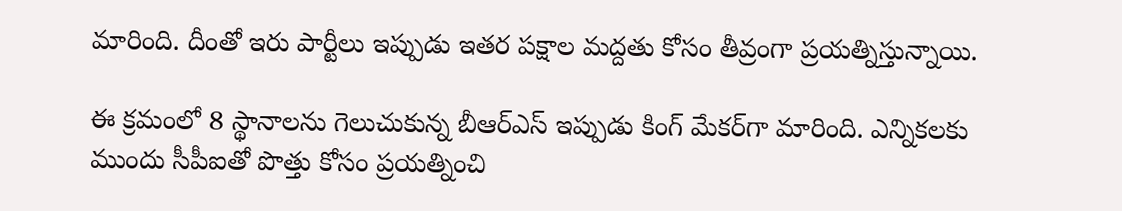మారింది. దీంతో ఇరు పార్టీలు ఇప్పుడు ఇతర పక్షాల మద్దతు కోసం తీవ్రంగా ప్రయత్నిస్తున్నాయి.

ఈ క్రమంలో 8 స్థానాలను గెలుచుకున్న బీఆర్ఎస్ ఇప్పుడు కింగ్ మేకర్‌గా మారింది. ఎన్నికలకు ముందు సీపీఐతో పొత్తు కోసం ప్రయత్నించి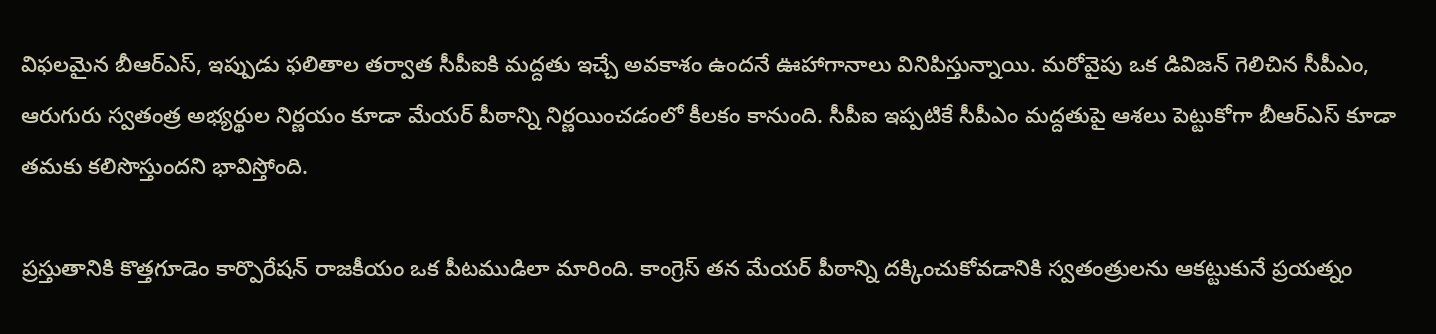విఫలమైన బీఆర్ఎస్, ఇప్పుడు ఫలితాల తర్వాత సీపీఐకి మద్దతు ఇచ్చే అవకాశం ఉందనే ఊహాగానాలు వినిపిస్తున్నాయి. మరోవైపు ఒక డివిజన్ గెలిచిన సీపీఎం, ఆరుగురు స్వతంత్ర అభ్యర్థుల నిర్ణయం కూడా మేయర్ పీఠాన్ని నిర్ణయించడంలో కీలకం కానుంది. సీపీఐ ఇప్పటికే సీపీఎం మద్దతుపై ఆశలు పెట్టుకోగా బీఆర్ఎస్ కూడా తమకు కలిసొస్తుందని భావిస్తోంది.

ప్రస్తుతానికి కొత్తగూడెం కార్పొరేషన్ రాజకీయం ఒక పీటముడిలా మారింది. కాంగ్రెస్ తన మేయర్ పీఠాన్ని దక్కించుకోవడానికి స్వతంత్రులను ఆకట్టుకునే ప్రయత్నం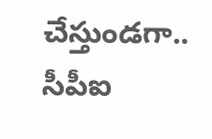చేస్తుండగా.. సీపీఐ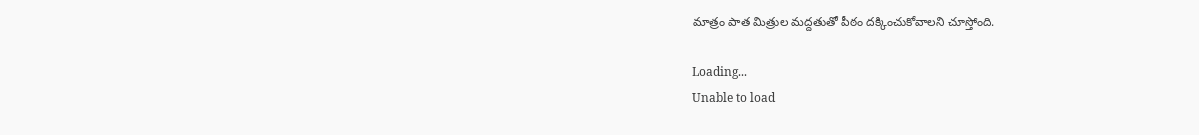మాత్రం పాత మిత్రుల మద్దతుతో పీఠం దక్కించుకోవాలని చూస్తోంది.

Loading...
Unable to load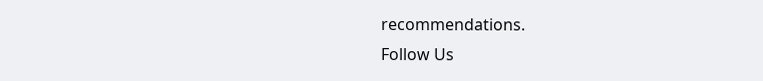recommendations.
Follow Us